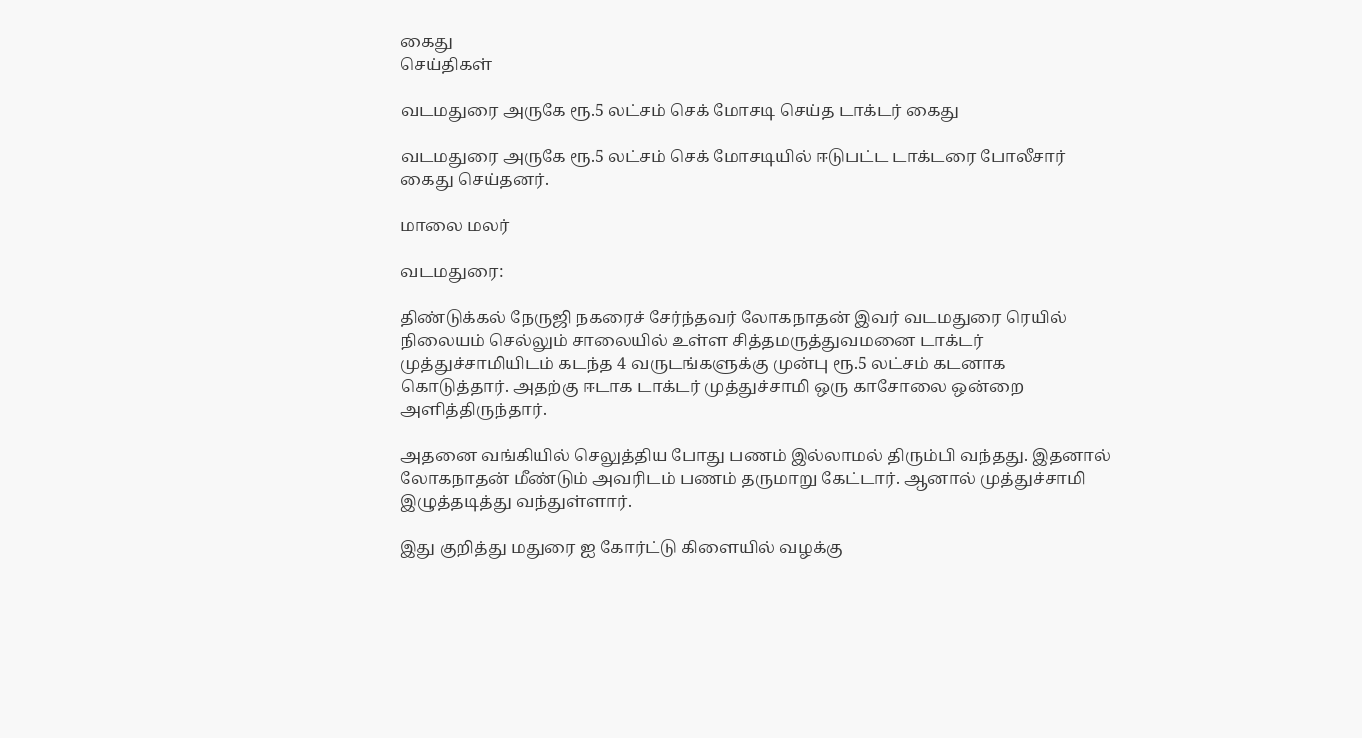கைது
செய்திகள்

வடமதுரை அருகே ரூ.5 லட்சம் செக் மோசடி செய்த டாக்டர் கைது

வடமதுரை அருகே ரூ.5 லட்சம் செக் மோசடியில் ஈடுபட்ட டாக்டரை போலீசார் கைது செய்தனர்.

மாலை மலர்

வடமதுரை:

திண்டுக்கல் நேருஜி நகரைச் சேர்ந்தவர் லோகநாதன் இவர் வடமதுரை ரெயில் நிலையம் செல்லும் சாலையில் உள்ள சித்தமருத்துவமனை டாக்டர் முத்துச்சாமியிடம் கடந்த 4 வருடங்களுக்கு முன்பு ரூ.5 லட்சம் கடனாக கொடுத்தார். அதற்கு ஈடாக டாக்டர் முத்துச்சாமி ஒரு காசோலை ஒன்றை அளித்திருந்தார்.

அதனை வங்கியில் செலுத்திய போது பணம் இல்லாமல் திரும்பி வந்தது. இதனால் லோகநாதன் மீண்டும் அவரிடம் பணம் தருமாறு கேட்டார். ஆனால் முத்துச்சாமி இழுத்தடித்து வந்துள்ளார்.

இது குறித்து மதுரை ஐ கோர்ட்டு கிளையில் வழக்கு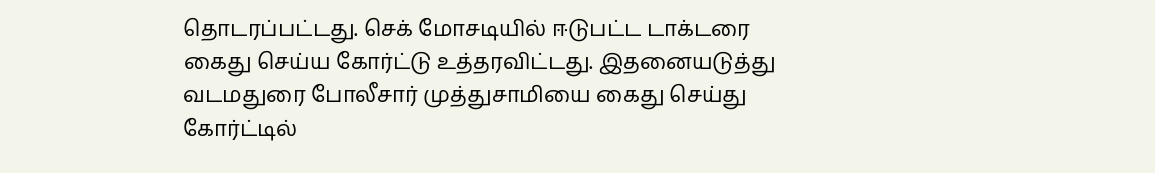தொடரப்பட்டது. செக் மோசடியில் ஈடுபட்ட டாக்டரை கைது செய்ய கோர்ட்டு உத்தரவிட்டது. இதனையடுத்து வடமதுரை போலீசார் முத்துசாமியை கைது செய்து கோர்ட்டில்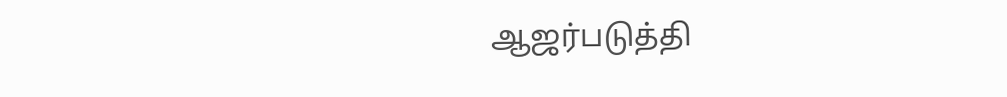ஆஜர்படுத்தி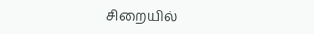சிறையில்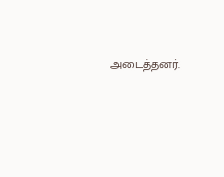அடைத்தனர்.